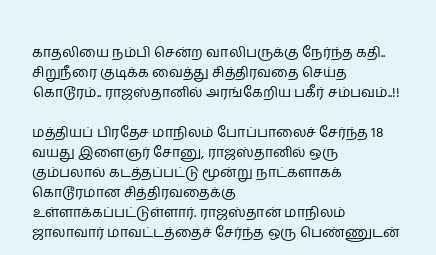காதலியை நம்பி சென்ற வாலிபருக்கு நேர்ந்த கதி.. சிறுநீரை குடிக்க வைத்து சித்திரவதை செய்த கொடூரம்.. ராஜஸ்தானில் அரங்கேறிய பகீர் சம்பவம்..!!

மத்தியப் பிரதேச மாநிலம் போப்பாலைச் சேர்ந்த 18 வயது இளைஞர் சோனு, ராஜஸ்தானில் ஒரு கும்பலால் கடத்தப்பட்டு மூன்று நாட்களாகக் கொடூரமான சித்திரவதைக்கு உள்ளாக்கப்பட்டுள்ளார். ராஜஸ்தான் மாநிலம் ஜாலாவார் மாவட்டத்தைச் சேர்ந்த ஒரு பெண்ணுடன்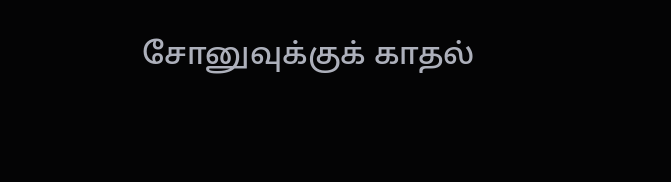சோனுவுக்குக் காதல்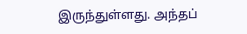இருந்துள்ளது. அந்தப்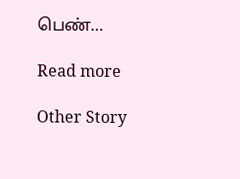பெண்…

Read more

Other Story